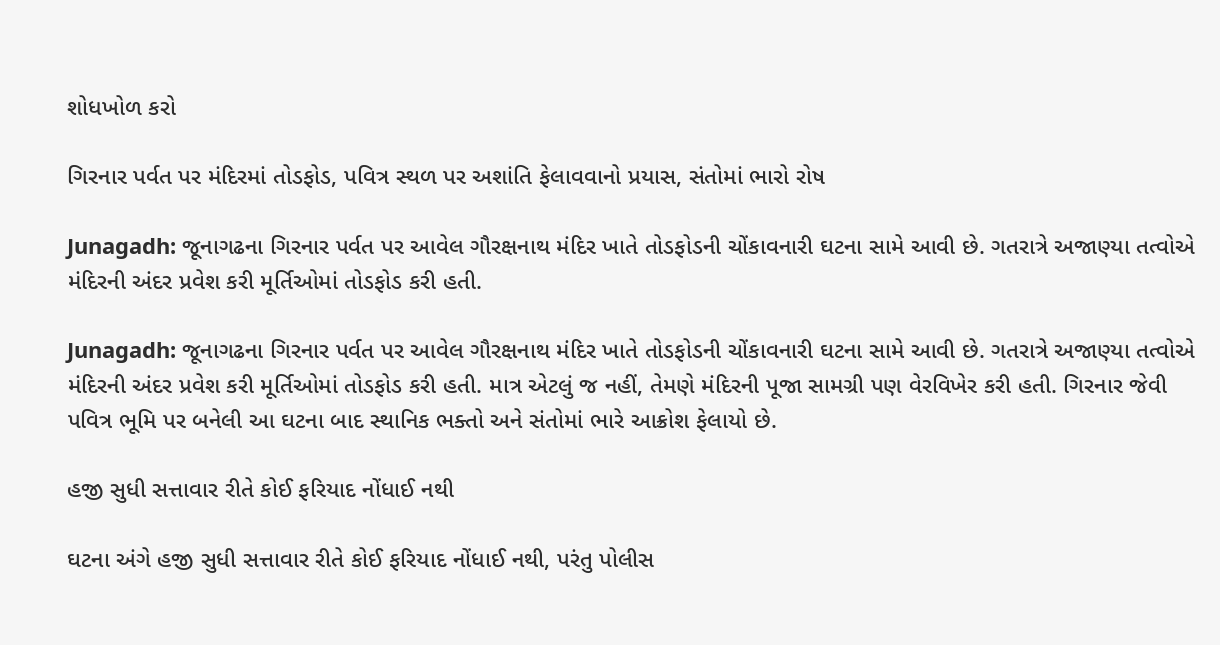શોધખોળ કરો

ગિરનાર પર્વત પર મંદિરમાં તોડફોડ, પવિત્ર સ્થળ પર અશાંતિ ફેલાવવાનો પ્રયાસ, સંતોમાં ભારો રોષ

Junagadh: જૂનાગઢના ગિરનાર પર્વત પર આવેલ ગૌરક્ષનાથ મંદિર ખાતે તોડફોડની ચોંકાવનારી ઘટના સામે આવી છે. ગતરાત્રે અજાણ્યા તત્વોએ મંદિરની અંદર પ્રવેશ કરી મૂર્તિઓમાં તોડફોડ કરી હતી.

Junagadh: જૂનાગઢના ગિરનાર પર્વત પર આવેલ ગૌરક્ષનાથ મંદિર ખાતે તોડફોડની ચોંકાવનારી ઘટના સામે આવી છે. ગતરાત્રે અજાણ્યા તત્વોએ મંદિરની અંદર પ્રવેશ કરી મૂર્તિઓમાં તોડફોડ કરી હતી. માત્ર એટલું જ નહીં, તેમણે મંદિરની પૂજા સામગ્રી પણ વેરવિખેર કરી હતી. ગિરનાર જેવી પવિત્ર ભૂમિ પર બનેલી આ ઘટના બાદ સ્થાનિક ભક્તો અને સંતોમાં ભારે આક્રોશ ફેલાયો છે.

હજી સુધી સત્તાવાર રીતે કોઈ ફરિયાદ નોંધાઈ નથી

ઘટના અંગે હજી સુધી સત્તાવાર રીતે કોઈ ફરિયાદ નોંધાઈ નથી, પરંતુ પોલીસ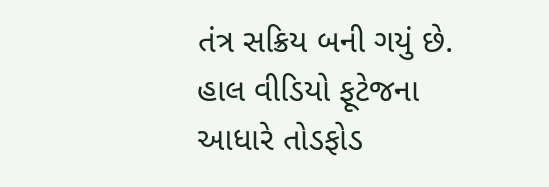તંત્ર સક્રિય બની ગયું છે. હાલ વીડિયો ફૂટેજના આધારે તોડફોડ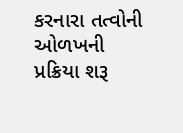કરનારા તત્વોની ઓળખની પ્રક્રિયા શરૂ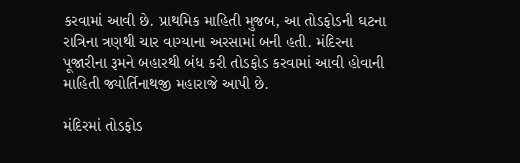કરવામાં આવી છે. પ્રાથમિક માહિતી મુજબ, આ તોડફોડની ઘટના રાત્રિના ત્રણથી ચાર વાગ્યાના અરસામાં બની હતી. મંદિરના પૂજારીના રૂમને બહારથી બંધ કરી તોડફોડ કરવામાં આવી હોવાની માહિતી જ્યોર્તિનાથજી મહારાજે આપી છે.

મંદિરમાં તોડફોડ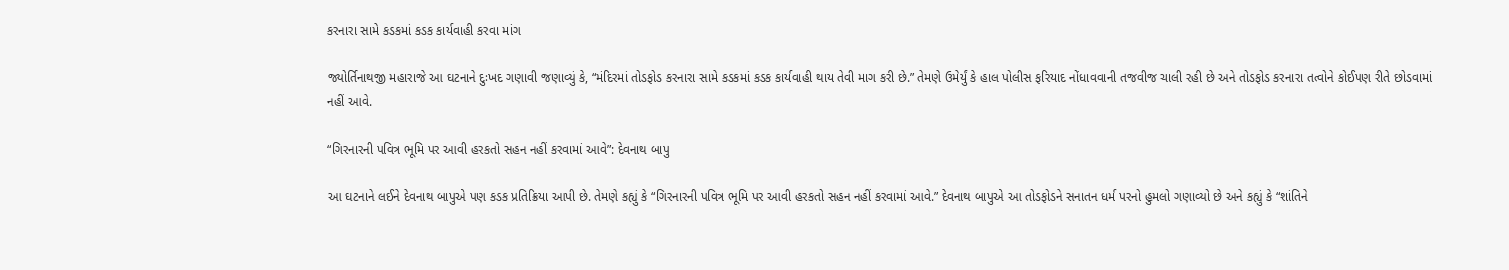કરનારા સામે કડકમાં કડક કાર્યવાહી કરવા માંગ

જ્યોર્તિનાથજી મહારાજે આ ઘટનાને દુઃખદ ગણાવી જણાવ્યું કે, “મંદિરમાં તોડફોડ કરનારા સામે કડકમાં કડક કાર્યવાહી થાય તેવી માગ કરી છે.” તેમણે ઉમેર્યું કે હાલ પોલીસ ફરિયાદ નોંધાવવાની તજવીજ ચાલી રહી છે અને તોડફોડ કરનારા તત્વોને કોઈપણ રીતે છોડવામાં નહીં આવે.

“ગિરનારની પવિત્ર ભૂમિ પર આવી હરકતો સહન નહીં કરવામાં આવે”: દેવનાથ બાપુ

આ ઘટનાને લઈને દેવનાથ બાપુએ પણ કડક પ્રતિક્રિયા આપી છે. તેમણે કહ્યું કે “ગિરનારની પવિત્ર ભૂમિ પર આવી હરકતો સહન નહીં કરવામાં આવે.” દેવનાથ બાપુએ આ તોડફોડને સનાતન ધર્મ પરનો હુમલો ગણાવ્યો છે અને કહ્યું કે “શાંતિને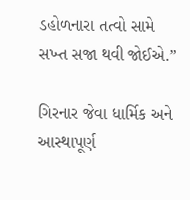ડહોળનારા તત્વો સામે સખ્ત સજા થવી જોઈએ.”

ગિરનાર જેવા ધાર્મિક અને આસ્થાપૂર્ણ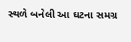સ્થળે બનેલી આ ઘટના સમગ્ર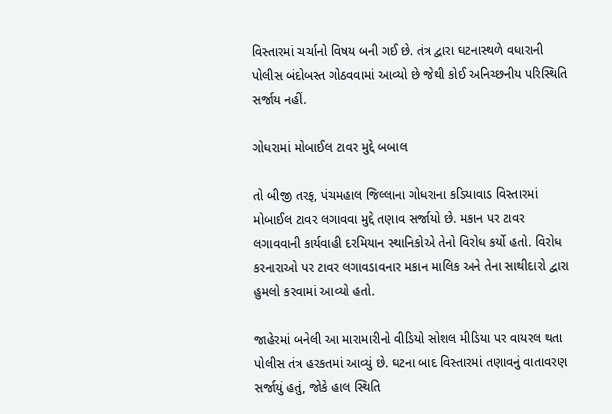વિસ્તારમાં ચર્ચાનો વિષય બની ગઈ છે. તંત્ર દ્વારા ઘટનાસ્થળે વધારાની પોલીસ બંદોબસ્ત ગોઠવવામાં આવ્યો છે જેથી કોઈ અનિચ્છનીય પરિસ્થિતિ સર્જાય નહીં.

ગોધરામાં મોબાઈલ ટાવર મુદ્દે બબાલ

તો બીજી તરફ, પંચમહાલ જિલ્લાના ગોધરાના કડિયાવાડ વિસ્તારમાં મોબાઈલ ટાવર લગાવવા મુદ્દે તણાવ સર્જાયો છે. મકાન પર ટાવર લગાવવાની કાર્યવાહી દરમિયાન સ્થાનિકોએ તેનો વિરોધ કર્યો હતો. વિરોધ કરનારાઓ પર ટાવર લગાવડાવનાર મકાન માલિક અને તેના સાથીદારો દ્વારા હુમલો કરવામાં આવ્યો હતો.

જાહેરમાં બનેલી આ મારામારીનો વીડિયો સોશલ મીડિયા પર વાયરલ થતા પોલીસ તંત્ર હરકતમાં આવ્યું છે. ઘટના બાદ વિસ્તારમાં તણાવનું વાતાવરણ સર્જાયું હતું, જોકે હાલ સ્થિતિ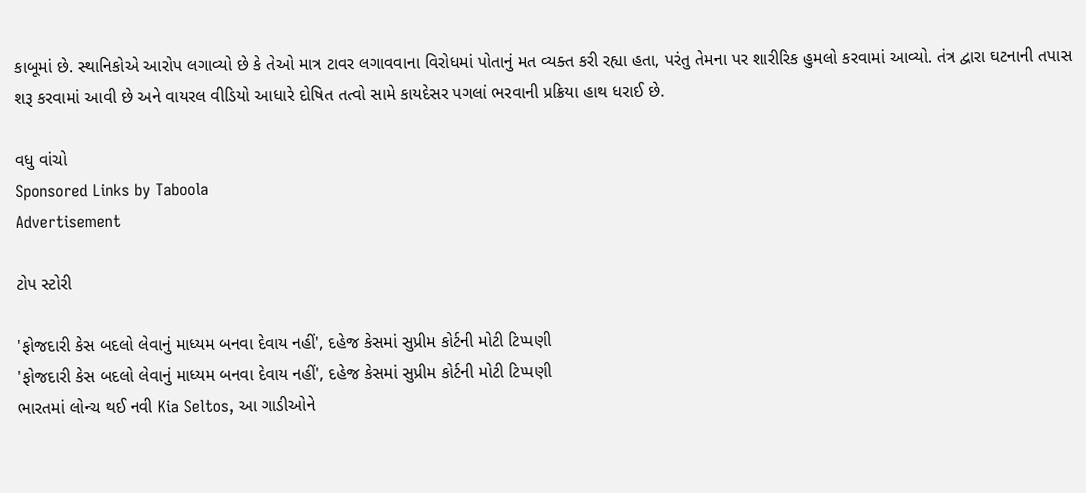કાબૂમાં છે. સ્થાનિકોએ આરોપ લગાવ્યો છે કે તેઓ માત્ર ટાવર લગાવવાના વિરોધમાં પોતાનું મત વ્યક્ત કરી રહ્યા હતા, પરંતુ તેમના પર શારીરિક હુમલો કરવામાં આવ્યો. તંત્ર દ્વારા ઘટનાની તપાસ શરૂ કરવામાં આવી છે અને વાયરલ વીડિયો આધારે દોષિત તત્વો સામે કાયદેસર પગલાં ભરવાની પ્રક્રિયા હાથ ધરાઈ છે.

વધુ વાંચો
Sponsored Links by Taboola
Advertisement

ટોપ સ્ટોરી

'ફોજદારી કેસ બદલો લેવાનું માધ્યમ બનવા દેવાય નહીં', દહેજ કેસમાં સુપ્રીમ કોર્ટની મોટી ટિપ્પણી
'ફોજદારી કેસ બદલો લેવાનું માધ્યમ બનવા દેવાય નહીં', દહેજ કેસમાં સુપ્રીમ કોર્ટની મોટી ટિપ્પણી
ભારતમાં લોન્ચ થઈ નવી Kia Seltos, આ ગાડીઓને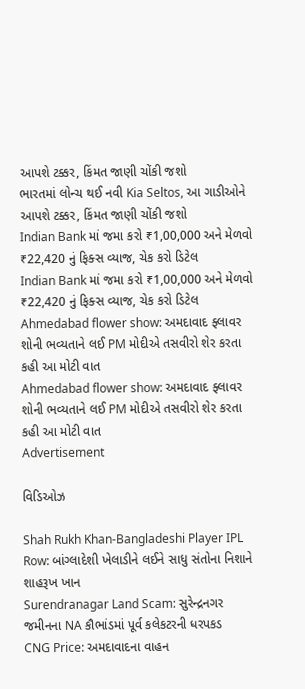આપશે ટક્કર, કિંમત જાણી ચોંકી જશો
ભારતમાં લોન્ચ થઈ નવી Kia Seltos, આ ગાડીઓને આપશે ટક્કર, કિંમત જાણી ચોંકી જશો
Indian Bank માં જમા કરો ₹1,00,000 અને મેળવો ₹22,420 નું ફિક્સ વ્યાજ, ચેક કરો ડિટેલ
Indian Bank માં જમા કરો ₹1,00,000 અને મેળવો ₹22,420 નું ફિક્સ વ્યાજ, ચેક કરો ડિટેલ
Ahmedabad flower show: અમદાવાદ ફ્લાવર શોની ભવ્યતાને લઈ PM મોદીએ તસવીરો શેર કરતા કહી આ મોટી વાત
Ahmedabad flower show: અમદાવાદ ફ્લાવર શોની ભવ્યતાને લઈ PM મોદીએ તસવીરો શેર કરતા કહી આ મોટી વાત
Advertisement

વિડિઓઝ

Shah Rukh Khan-Bangladeshi Player IPL Row: બાંગ્લાદેશી ખેલાડીને લઈને સાધુ સંતોના નિશાને શાહરૂખ ખાન
Surendranagar Land Scam: સુરેન્દ્રનગર જમીનના NA કૌભાંડમાં પૂર્વ કલેકટરની ધરપકડ
CNG Price: અમદાવાદના વાહન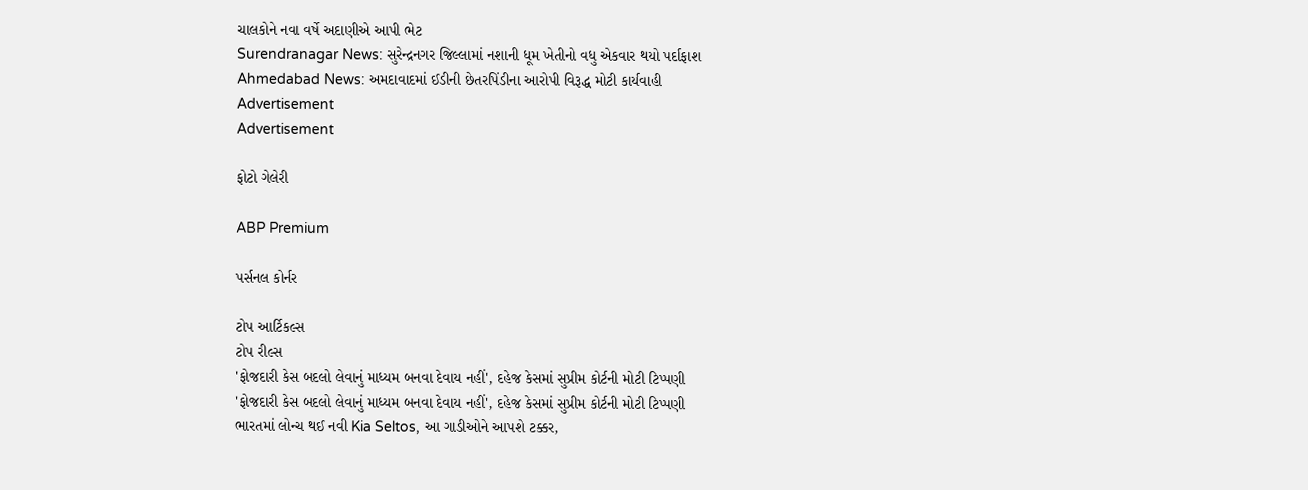ચાલકોને નવા વર્ષે અદાણીએ આપી ભેટ
Surendranagar News: સુરેન્દ્રનગર જિલ્લામાં નશાની ધૂમ ખેતીનો વધુ એકવાર થયો પર્દાફાશ
Ahmedabad News: અમદાવાદમાં ઈડીની છેતરપિંડીના આરોપી વિરૂદ્ધ મોટી કાર્યવાહી
Advertisement
Advertisement

ફોટો ગેલેરી

ABP Premium

પર્સનલ કોર્નર

ટોપ આર્ટિકલ્સ
ટોપ રીલ્સ
'ફોજદારી કેસ બદલો લેવાનું માધ્યમ બનવા દેવાય નહીં', દહેજ કેસમાં સુપ્રીમ કોર્ટની મોટી ટિપ્પણી
'ફોજદારી કેસ બદલો લેવાનું માધ્યમ બનવા દેવાય નહીં', દહેજ કેસમાં સુપ્રીમ કોર્ટની મોટી ટિપ્પણી
ભારતમાં લોન્ચ થઈ નવી Kia Seltos, આ ગાડીઓને આપશે ટક્કર,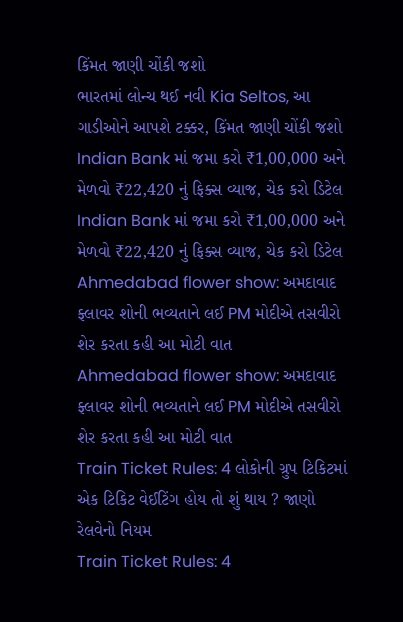કિંમત જાણી ચોંકી જશો
ભારતમાં લોન્ચ થઈ નવી Kia Seltos, આ ગાડીઓને આપશે ટક્કર, કિંમત જાણી ચોંકી જશો
Indian Bank માં જમા કરો ₹1,00,000 અને મેળવો ₹22,420 નું ફિક્સ વ્યાજ, ચેક કરો ડિટેલ
Indian Bank માં જમા કરો ₹1,00,000 અને મેળવો ₹22,420 નું ફિક્સ વ્યાજ, ચેક કરો ડિટેલ
Ahmedabad flower show: અમદાવાદ ફ્લાવર શોની ભવ્યતાને લઈ PM મોદીએ તસવીરો શેર કરતા કહી આ મોટી વાત
Ahmedabad flower show: અમદાવાદ ફ્લાવર શોની ભવ્યતાને લઈ PM મોદીએ તસવીરો શેર કરતા કહી આ મોટી વાત
Train Ticket Rules: 4 લોકોની ગ્રુપ ટિકિટમાં એક ટિકિટ વેઈટિંગ હોય તો શું થાય ? જાણો રેલવેનો નિયમ
Train Ticket Rules: 4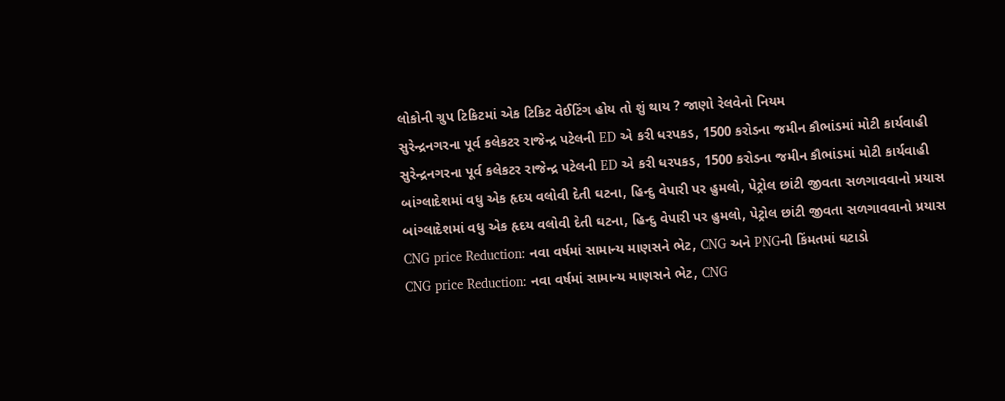લોકોની ગ્રુપ ટિકિટમાં એક ટિકિટ વેઈટિંગ હોય તો શું થાય ? જાણો રેલવેનો નિયમ
સુરેન્દ્રનગરના પૂર્વ કલેકટર રાજેન્દ્ર પટેલની ED એ કરી ધરપકડ, 1500 કરોડના જમીન કૌભાંડમાં મોટી કાર્યવાહી
સુરેન્દ્રનગરના પૂર્વ કલેકટર રાજેન્દ્ર પટેલની ED એ કરી ધરપકડ, 1500 કરોડના જમીન કૌભાંડમાં મોટી કાર્યવાહી
બાંગ્લાદેશમાં વધુ એક હૃદય વલોવી દેતી ઘટના, હિન્દુ વેપારી પર હુમલો, પેટ્રોલ છાંટી જીવતા સળગાવવાનો પ્રયાસ
બાંગ્લાદેશમાં વધુ એક હૃદય વલોવી દેતી ઘટના, હિન્દુ વેપારી પર હુમલો, પેટ્રોલ છાંટી જીવતા સળગાવવાનો પ્રયાસ
CNG price Reduction: નવા વર્ષમાં સામાન્ય માણસને ભેટ, CNG અને PNGની કિંમતમાં ઘટાડો
CNG price Reduction: નવા વર્ષમાં સામાન્ય માણસને ભેટ, CNG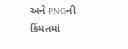અને PNGની કિંમતમાં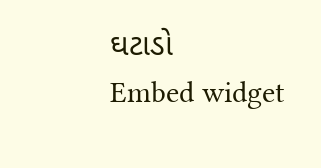ઘટાડો
Embed widget